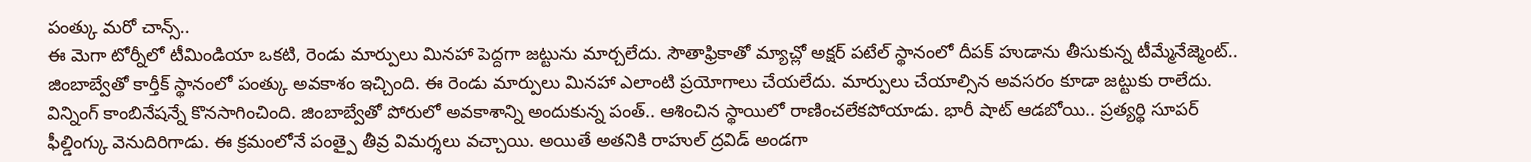పంత్కు మరో చాన్స్..
ఈ మెగా టోర్నీలో టీమిండియా ఒకటి, రెండు మార్పులు మినహా పెద్దగా జట్టును మార్చలేదు. సౌతాఫ్రికాతో మ్యాచ్లో అక్షర్ పటేల్ స్థానంలో దీపక్ హుడాను తీసుకున్న టీమ్మేనేజ్మెంట్.. జింబాబ్వేతో కార్తీక్ స్థానంలో పంత్కు అవకాశం ఇచ్చింది. ఈ రెండు మార్పులు మినహా ఎలాంటి ప్రయోగాలు చేయలేదు. మార్పులు చేయాల్సిన అవసరం కూడా జట్టుకు రాలేదు. విన్నింగ్ కాంబినేషన్నే కొనసాగించింది. జింబాబ్వేతో పోరులో అవకాశాన్ని అందుకున్న పంత్.. ఆశించిన స్థాయిలో రాణించలేకపోయాడు. భారీ షాట్ ఆడబోయి.. ప్రత్యర్థి సూపర్ ఫీల్డింగ్కు వెనుదిరిగాడు. ఈ క్రమంలోనే పంత్పై తీవ్ర విమర్శలు వచ్చాయి. అయితే అతనికి రాహుల్ ద్రవిడ్ అండగా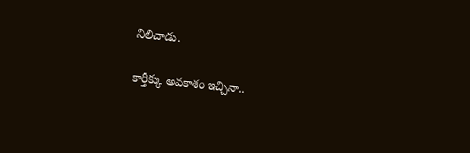నిలిచాడు.

కార్తీక్కు అవకాశం ఇచ్చినా..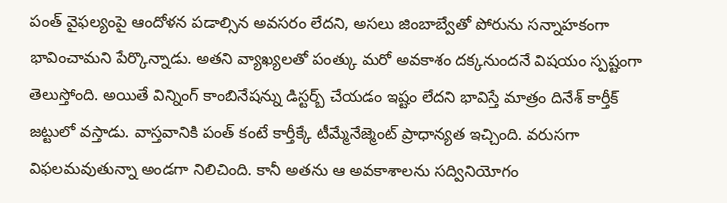పంత్ వైఫల్యంపై ఆందోళన పడాల్సిన అవసరం లేదని, అసలు జింబాబ్వేతో పోరును సన్నాహకంగా భావించామని పేర్కొన్నాడు. అతని వ్యాఖ్యలతో పంత్కు మరో అవకాశం దక్కనుందనే విషయం స్పష్టంగా తెలుస్తోంది. అయితే విన్నింగ్ కాంబినేషన్ను డిస్టర్బ్ చేయడం ఇష్టం లేదని భావిస్తే మాత్రం దినేశ్ కార్తీక్ జట్టులో వస్తాడు. వాస్తవానికి పంత్ కంటే కార్తీక్కే టీమ్మేనేజ్మెంట్ ప్రాధాన్యత ఇచ్చింది. వరుసగా విఫలమవుతున్నా అండగా నిలిచింది. కానీ అతను ఆ అవకాశాలను సద్వినియోగం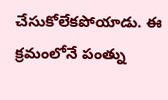చేసుకోలేకపోయాడు. ఈ క్రమంలోనే పంత్ను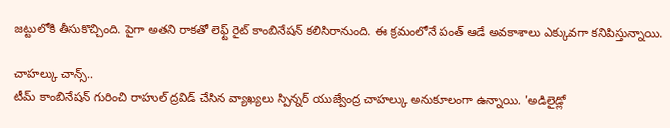జట్టులోకి తీసుకొచ్చింది. పైగా అతని రాకతో లెఫ్ట్ రైట్ కాంబినేషన్ కలిసిరానుంది. ఈ క్రమంలోనే పంత్ ఆడే అవకాశాలు ఎక్కువగా కనిపిస్తున్నాయి.

చాహల్కు చాన్స్..
టీమ్ కాంబినేషన్ గురించి రాహుల్ ద్రవిడ్ చేసిన వ్యాఖ్యలు స్పిన్నర్ యుజ్వేంద్ర చాహల్కు అనుకూలంగా ఉన్నాయి. 'అడిలైడ్లో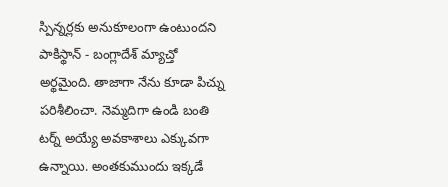స్పిన్నర్లకు అనుకూలంగా ఉంటుందని పాకిస్థాన్ - బంగ్లాదేశ్ మ్యాచ్తో అర్థమైంది. తాజాగా నేను కూడా పిచ్ను పరిశీలించా. నెమ్మదిగా ఉండి బంతి టర్న్ అయ్యే అవకాశాలు ఎక్కువగా ఉన్నాయి. అంతకుముందు ఇక్కడే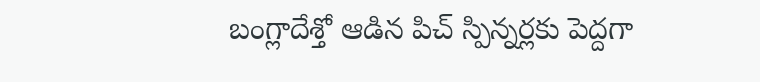బంగ్లాదేశ్తో ఆడిన పిచ్ స్పిన్నర్లకు పెద్దగా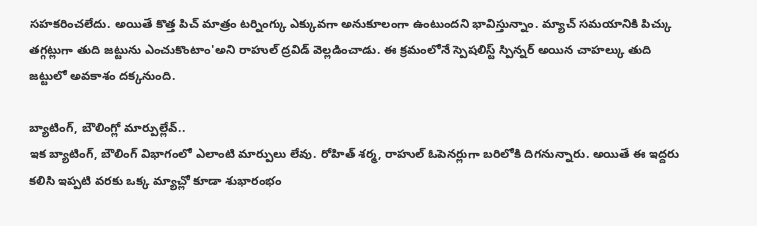సహకరించలేదు. అయితే కొత్త పిచ్ మాత్రం టర్నింగ్కు ఎక్కువగా అనుకూలంగా ఉంటుందని భావిస్తున్నాం. మ్యాచ్ సమయానికి పిచ్కు తగ్గట్లుగా తుది జట్టును ఎంచుకొంటాం'అని రాహుల్ ద్రవిడ్ వెల్లడించాడు. ఈ క్రమంలోనే స్పెషలిస్ట్ స్పిన్నర్ అయిన చాహల్కు తుది జట్టులో అవకాశం దక్కనుంది.

బ్యాటింగ్, బౌలింగ్లో మార్పుల్లేవ్..
ఇక బ్యాటింగ్, బౌలింగ్ విభాగంలో ఎలాంటి మార్పులు లేవు. రోహిత్ శర్మ, రాహుల్ ఓపెనర్లుగా బరిలోకి దిగనున్నారు. అయితే ఈ ఇద్దరు కలిసి ఇప్పటి వరకు ఒక్క మ్యాచ్లో కూడా శుభారంభం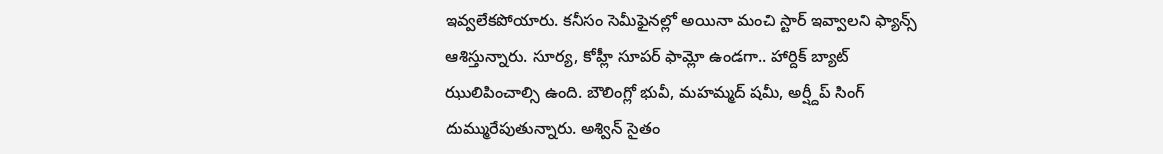ఇవ్వలేకపోయారు. కనీసం సెమీఫైనల్లో అయినా మంచి స్టార్ ఇవ్వాలని ఫ్యాన్స్ ఆశిస్తున్నారు. సూర్య, కోహ్లీ సూపర్ ఫామ్లో ఉండగా.. హార్దిక్ బ్యాట్ ఝులిపించాల్సి ఉంది. బౌలింగ్లో భువీ, మహమ్మద్ షమీ, అర్ష్దీప్ సింగ్ దుమ్మురేపుతున్నారు. అశ్విన్ సైతం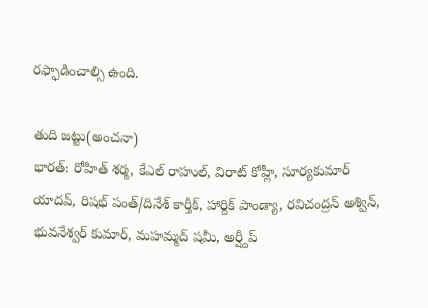రఫ్ఫాడించాల్సి ఉంది.

తుది జట్టు(అంచనా)
భారత్: రోహిత్ శర్మ, కేఎల్ రాహుల్, విరాట్ కోహ్లీ, సూర్యకుమార్ యాదవ్, రిషభ్ పంత్/దినేశ్ కార్తీక్, హార్దిక్ పాండ్యా, రవిచంద్రన్ అశ్విన్, భువనేశ్వర్ కుమార్, మహమ్మద్ షమీ, అర్ష్దీప్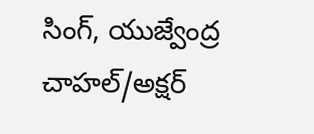సింగ్, యుజ్వేంద్ర చాహల్/అక్షర్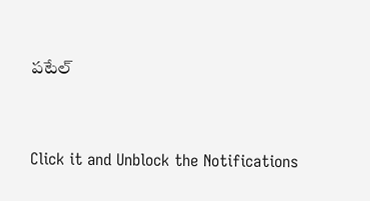పటేల్


Click it and Unblock the Notifications